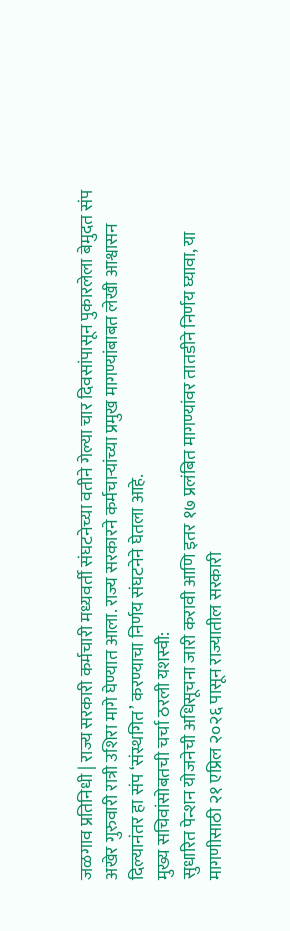जळगाव प्रतिनिधी | राज्य सरकारी कर्मचारी मध्यवर्ती संघटनेच्या वतीने गेल्या चार दिवसांपासून पुकारलेला बेमुदत संप अखेर गुरुवारी रात्री उशिरा मागे घेण्यात आला. राज्य सरकारने कर्मचाऱ्यांच्या प्रमुख मागण्यांबाबत लेखी आश्वासन दिल्यानंतर हा संप ‘संस्थगित’ करण्याचा निर्णय संघटनेने घेतला आहे.
मुख्य सचिवांसोबतची चर्चा ठरली यशस्वी:
सुधारित पेन्शन योजनेची अधिसूचना जारी करावी आणि इतर १७ प्रलंबित मागण्यांवर तातडीने निर्णय घ्यावा, या मागणीसाठी २१ एप्रिल २०२६ पासून राज्यातील सरकारी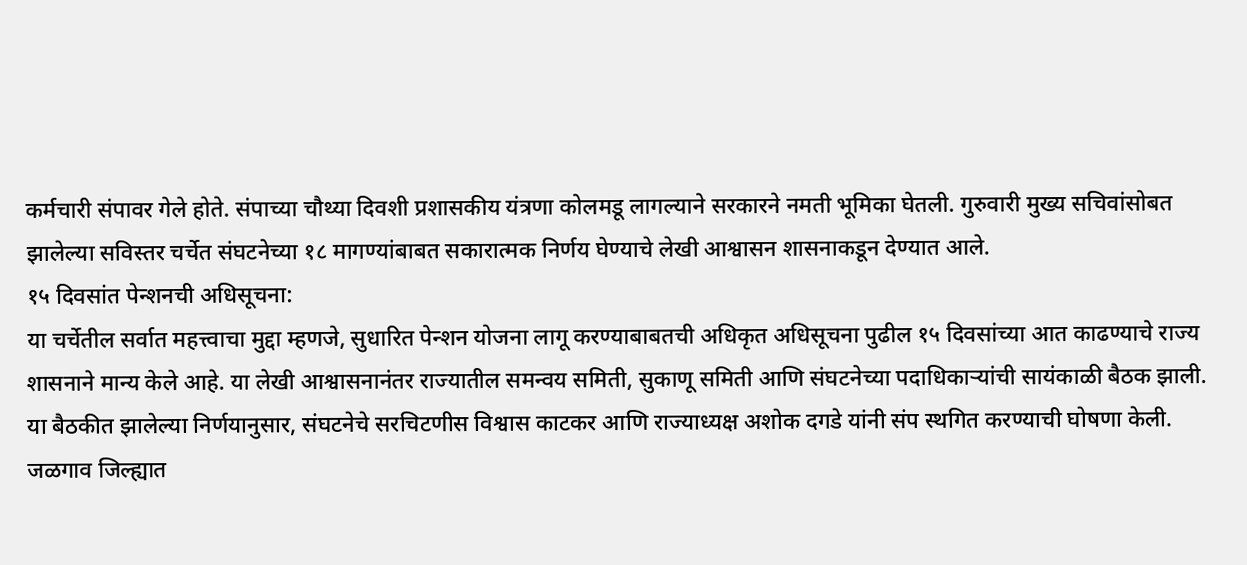कर्मचारी संपावर गेले होते. संपाच्या चौथ्या दिवशी प्रशासकीय यंत्रणा कोलमडू लागल्याने सरकारने नमती भूमिका घेतली. गुरुवारी मुख्य सचिवांसोबत झालेल्या सविस्तर चर्चेत संघटनेच्या १८ मागण्यांबाबत सकारात्मक निर्णय घेण्याचे लेखी आश्वासन शासनाकडून देण्यात आले.
१५ दिवसांत पेन्शनची अधिसूचना:
या चर्चेतील सर्वात महत्त्वाचा मुद्दा म्हणजे, सुधारित पेन्शन योजना लागू करण्याबाबतची अधिकृत अधिसूचना पुढील १५ दिवसांच्या आत काढण्याचे राज्य शासनाने मान्य केले आहे. या लेखी आश्वासनानंतर राज्यातील समन्वय समिती, सुकाणू समिती आणि संघटनेच्या पदाधिकाऱ्यांची सायंकाळी बैठक झाली. या बैठकीत झालेल्या निर्णयानुसार, संघटनेचे सरचिटणीस विश्वास काटकर आणि राज्याध्यक्ष अशोक दगडे यांनी संप स्थगित करण्याची घोषणा केली.
जळगाव जिल्ह्यात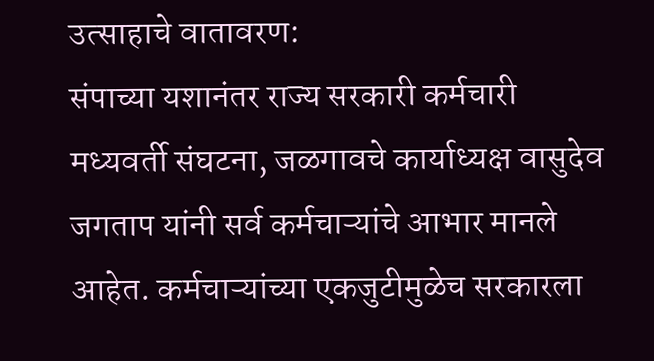उत्साहाचे वातावरण:
संपाच्या यशानंतर राज्य सरकारी कर्मचारी मध्यवर्ती संघटना, जळगावचे कार्याध्यक्ष वासुदेव जगताप यांनी सर्व कर्मचाऱ्यांचे आभार मानले आहेत. कर्मचाऱ्यांच्या एकजुटीमुळेच सरकारला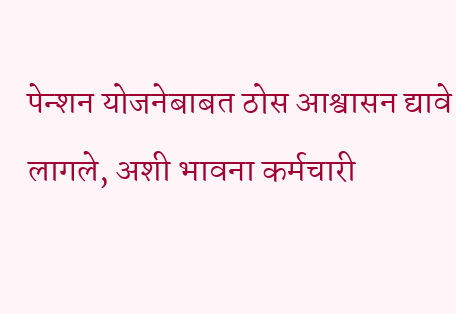पेन्शन योजनेबाबत ठोस आश्वासन द्यावे लागले, अशी भावना कर्मचारी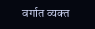वर्गात व्यक्त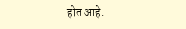होत आहे.